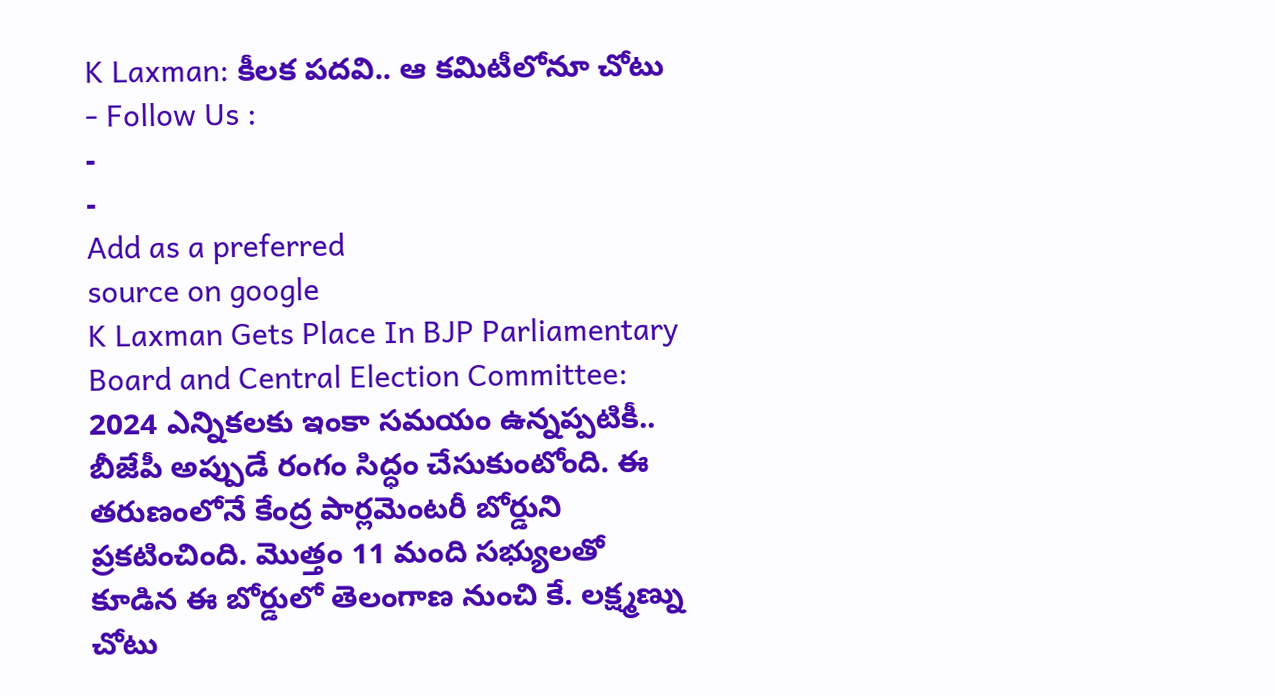K Laxman: కీలక పదవి.. ఆ కమిటీలోనూ చోటు
- Follow Us :
-
-
Add as a preferred
source on google
K Laxman Gets Place In BJP Parliamentary Board and Central Election Committee: 2024 ఎన్నికలకు ఇంకా సమయం ఉన్నప్పటికీ.. బీజేపీ అప్పుడే రంగం సిద్ధం చేసుకుంటోంది. ఈ తరుణంలోనే కేంద్ర పార్లమెంటరీ బోర్డుని ప్రకటించింది. మొత్తం 11 మంది సభ్యులతో కూడిన ఈ బోర్డులో తెలంగాణ నుంచి కే. లక్ష్మణ్ను చోటు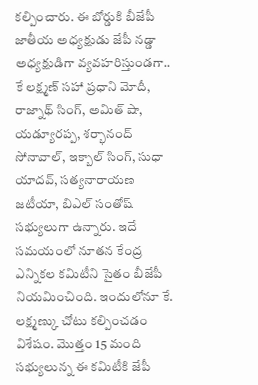కల్పించారు. ఈ బోర్డుకి బీజేపీ జాతీయ అధ్యక్షుడు జేపీ నడ్డా అధ్యక్షుడిగా వ్యవహరిస్తుండగా.. కే లక్ష్మణ్ సహా ప్రధాని మోదీ, రాజ్నాథ్ సింగ్, అమిత్ షా, యడ్యూరప్ప, శర్భానంద్ సోనావాల్, ఇక్బాల్ సింగ్, సుధా యాదవ్, సత్యనారాయణ జటీయా, బిఎల్ సంతోష్ సభ్యులుగా ఉన్నారు. ఇదే సమయంలో నూతన కేంద్ర ఎన్నికల కమిటీని సైతం బీజేపీ నియమించింది. ఇందులోనూ కే. లక్ష్మణ్కు చోటు కల్పించడం విశేషం. మొత్తం 15 మంది సభ్యులున్న ఈ కమిటీకి జేపీ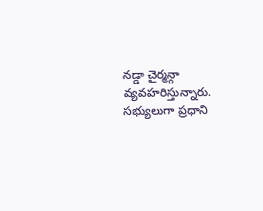నడ్డా చైర్మన్గా వ్యవహరిస్తున్నారు. సభ్యులుగా ప్రధాని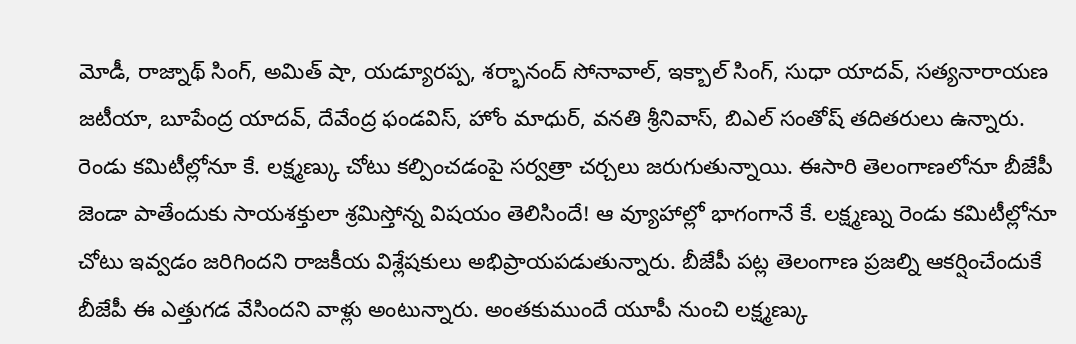మోడీ, రాజ్నాథ్ సింగ్, అమిత్ షా, యడ్యూరప్ప, శర్భానంద్ సోనావాల్, ఇక్బాల్ సింగ్, సుధా యాదవ్, సత్యనారాయణ జటీయా, బూపేంద్ర యాదవ్, దేవేంద్ర ఫండవిస్, హోం మాధుర్, వనతి శ్రీనివాస్, బిఎల్ సంతోష్ తదితరులు ఉన్నారు.
రెండు కమిటీల్లోనూ కే. లక్ష్మణ్కు చోటు కల్పించడంపై సర్వత్రా చర్చలు జరుగుతున్నాయి. ఈసారి తెలంగాణలోనూ బీజేపీ జెండా పాతేందుకు సాయశక్తులా శ్రమిస్తోన్న విషయం తెలిసిందే! ఆ వ్యూహాల్లో భాగంగానే కే. లక్ష్మణ్ను రెండు కమిటీల్లోనూ చోటు ఇవ్వడం జరిగిందని రాజకీయ విశ్లేషకులు అభిప్రాయపడుతున్నారు. బీజేపీ పట్ల తెలంగాణ ప్రజల్ని ఆకర్షించేందుకే బీజేపీ ఈ ఎత్తుగడ వేసిందని వాళ్లు అంటున్నారు. అంతకుముందే యూపీ నుంచి లక్ష్మణ్కు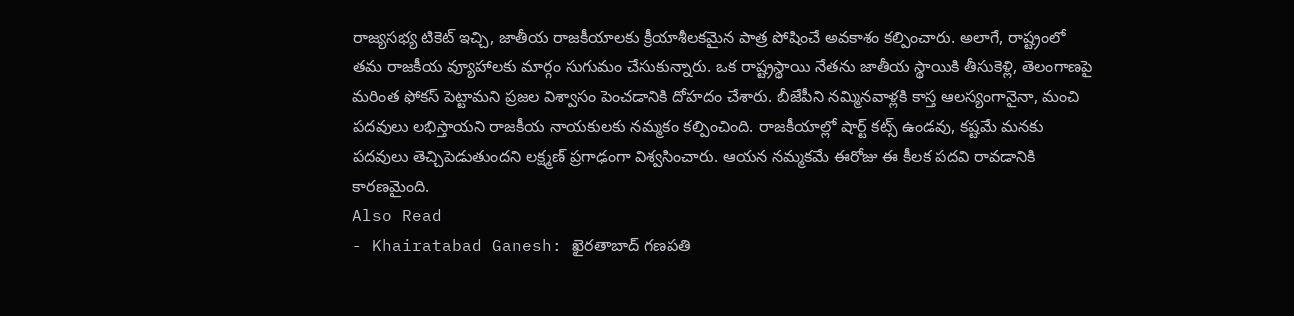రాజ్యసభ్య టికెట్ ఇచ్చి, జాతీయ రాజకీయాలకు క్రీయాశీలకమైన పాత్ర పోషించే అవకాశం కల్పించారు. అలాగే, రాష్ట్రంలో తమ రాజకీయ వ్యూహాలకు మార్గం సుగుమం చేసుకున్నారు. ఒక రాష్ట్రస్థాయి నేతను జాతీయ స్థాయికి తీసుకెళ్లి, తెలంగాణపై మరింత ఫోకస్ పెట్టామని ప్రజల విశ్వాసం పెంచడానికి దోహదం చేశారు. బీజేపీని నమ్మినవాళ్లకి కాస్త ఆలస్యంగానైనా, మంచి పదవులు లభిస్తాయని రాజకీయ నాయకులకు నమ్మకం కల్పించింది. రాజకీయాల్లో షార్ట్ కట్స్ ఉండవు, కష్టమే మనకు పదవులు తెచ్చిపెడుతుందని లక్ష్మణ్ ప్రగాఢంగా విశ్వసించారు. ఆయన నమ్మకమే ఈరోజు ఈ కీలక పదవి రావడానికి కారణమైంది.
Also Read
- Khairatabad Ganesh: ఖైరతాబాద్ గణపతి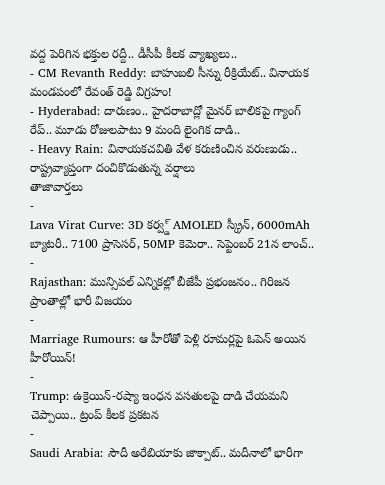వద్ద పెరిగిన భక్తుల రద్దీ.. డీసీపీ కీలక వ్యాఖ్యలు..
- CM Revanth Reddy: బాహుబలి సీన్ను రీక్రియేట్.. వినాయక మండపంలో రేవంత్ రెడ్డి విగ్రహం!
- Hyderabad: దారుణం.. హైదరాబాద్లో మైనర్ బాలికపై గ్యాంగ్ రేప్.. మూడు రోజులపాటు 9 మంది లైంగిక దాడి..
- Heavy Rain: వినాయకచవితి వేళ కరుణించిన వరుణుడు.. రాష్ట్రవ్యాప్తంగా దంచికొడుతున్న వర్షాలు
తాజావార్తలు
-
Lava Virat Curve: 3D కర్వ్డ్ AMOLED స్క్రీన్, 6000mAh బ్యాటరీ.. 7100 ప్రాసెసర్, 50MP కెమెరా.. సెప్టెంబర్ 21న లాంచ్..
-
Rajasthan: మున్సిపల్ ఎన్నికల్లో బీజేపీ ప్రభంజనం.. గిరిజన ప్రాంతాల్లో భారీ విజయం
-
Marriage Rumours: ఆ హీరోతో పెళ్లి రూమర్లపై ఓపెన్ అయిన హీరోయిన్!
-
Trump: ఉక్రెయిన్-రష్యా ఇంధన వసతులపై దాడి చేయమని చెప్పాయి.. ట్రంప్ కీలక ప్రకటన
-
Saudi Arabia: సౌదీ అరేబియాకు జాక్పాట్.. మదీనాలో భారీగా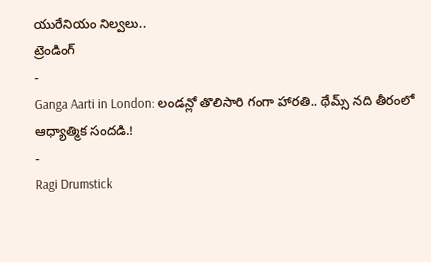యురేనియం నిల్వలు..
ట్రెండింగ్
-
Ganga Aarti in London: లండన్లో తొలిసారి గంగా హారతి.. థేమ్స్ నది తీరంలో ఆధ్యాత్మిక సందడి.!
-
Ragi Drumstick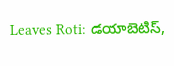Leaves Roti: డయాబెటిస్,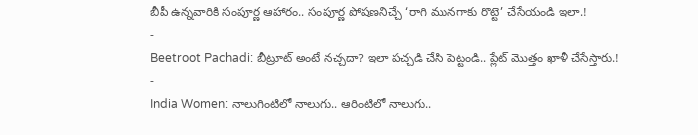బీపీ ఉన్నవారికి సంపూర్ణ ఆహారం.. సంపూర్ణ పోషణనిచ్చే ‘రాగి మునగాకు రొట్టె’ చేసేయండి ఇలా.!
-
Beetroot Pachadi: బీట్రూట్ అంటే నచ్చదా? ఇలా పచ్చడి చేసి పెట్టండి.. ప్లేట్ మొత్తం ఖాళీ చేసేస్తారు.!
-
India Women: నాలుగింటిలో నాలుగు.. ఆరింటిలో నాలుగు..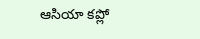ఆసియా కప్లో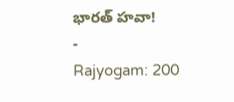భారత్ హవా!
-
Rajyogam: 200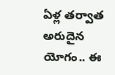ఏళ్ల తర్వాత అరుదైన యోగం.. ఈ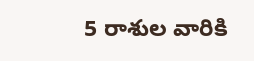5 రాశుల వారికి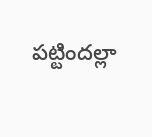పట్టిందల్లా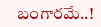బంగారమే..!